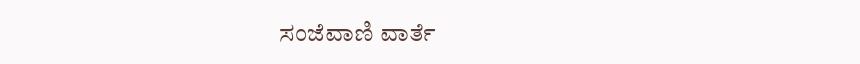ಸಂಜೆವಾಣಿ ವಾರ್ತೆ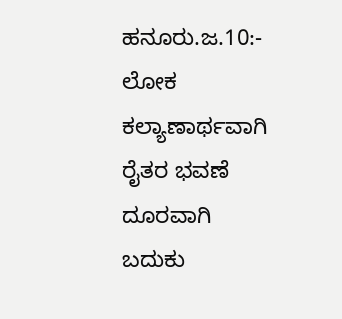ಹನೂರು.ಜ.10:- ಲೋಕ ಕಲ್ಯಾಣಾರ್ಥವಾಗಿ ರೈತರ ಭವಣೆ ದೂರವಾಗಿ ಬದುಕು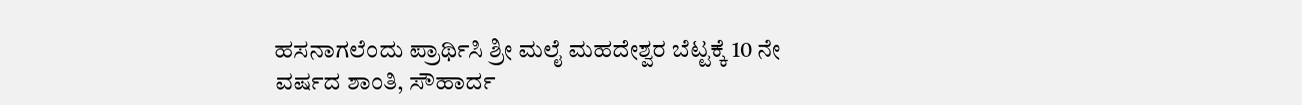ಹಸನಾಗಲೆಂದು ಪ್ರಾರ್ಥಿಸಿ ಶ್ರೀ ಮಲೈ ಮಹದೇಶ್ವರ ಬೆಟ್ಟಕ್ಕೆ 10 ನೇ ವರ್ಷದ ಶಾಂತಿ, ಸೌಹಾರ್ದ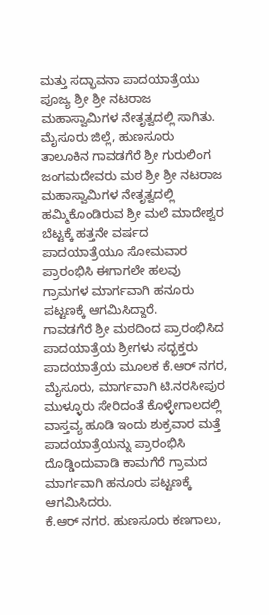ಮತ್ತು ಸದ್ಭಾವನಾ ಪಾದಯಾತ್ರೆಯು ಪೂಜ್ಯ ಶ್ರೀ ಶ್ರೀ ನಟರಾಜ ಮಹಾಸ್ವಾಮಿಗಳ ನೇತೃತ್ವದಲ್ಲಿ ಸಾಗಿತು.
ಮೈಸೂರು ಜಿಲ್ಲೆ, ಹುಣಸೂರು ತಾಲೂಕಿನ ಗಾವಡಗೆರೆ ಶ್ರೀ ಗುರುಲಿಂಗ ಜಂಗಮದೇವರು ಮಠ ಶ್ರೀ ಶ್ರೀ ನಟರಾಜ ಮಹಾಸ್ವಾಮಿಗಳ ನೇತೃತ್ವದಲ್ಲಿ ಹಮ್ಮಿಕೊಂಡಿರುವ ಶ್ರೀ ಮಲೆ ಮಾದೇಶ್ವರ ಬೆಟ್ಟಕ್ಕೆ ಹತ್ತನೇ ವರ್ಷದ ಪಾದಯಾತ್ರೆಯೂ ಸೋಮವಾರ ಪ್ರಾರಂಭಿಸಿ ಈಗಾಗಲೇ ಹಲವು ಗ್ರಾಮಗಳ ಮಾರ್ಗವಾಗಿ ಹನೂರು ಪಟ್ಟಣಕ್ಕೆ ಆಗಮಿಸಿದ್ದಾರೆ.
ಗಾವಡಗೆರೆ ಶ್ರೀ ಮಠದಿಂದ ಪ್ರಾರಂಭಿಸಿದ ಪಾದಯಾತ್ರೆಯ ಶ್ರೀಗಳು ಸದ್ಭಕ್ತರು ಪಾದಯಾತ್ರೆಯ ಮೂಲಕ ಕೆ.ಆರ್ ನಗರ, ಮೈಸೂರು, ಮಾರ್ಗವಾಗಿ ಟಿ.ನರಸೀಪುರ ಮುಳ್ಳೂರು ಸೇರಿದಂತೆ ಕೊಳ್ಳೇಗಾಲದಲ್ಲಿ ವಾಸ್ತವ್ಯ ಹೂಡಿ ಇಂದು ಶುಕ್ರವಾರ ಮತ್ತೆ ಪಾದಯಾತ್ರೆಯನ್ನು ಪ್ರಾರಂಭಿಸಿ ದೊಡ್ಡಿಂದುವಾಡಿ ಕಾಮಗೆರೆ ಗ್ರಾಮದ ಮಾರ್ಗವಾಗಿ ಹನೂರು ಪಟ್ಟಣಕ್ಕೆ ಆಗಮಿಸಿದರು.
ಕೆ.ಆರ್ ನಗರ. ಹುಣಸೂರು ಕಣಗಾಲು,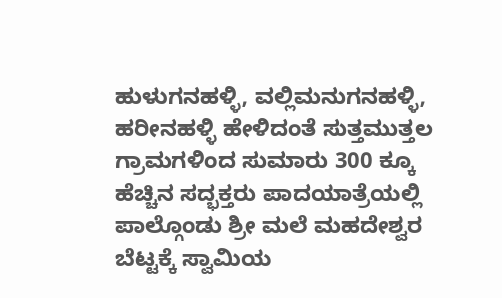ಹುಳುಗನಹಳ್ಳಿ, ವಲ್ಲಿಮನುಗನಹಳ್ಳಿ, ಹರೀನಹಳ್ಳಿ ಹೇಳಿದಂತೆ ಸುತ್ತಮುತ್ತಲ ಗ್ರಾಮಗಳಿಂದ ಸುಮಾರು 300 ಕ್ಕೂ ಹೆಚ್ಚಿನ ಸದ್ಭಕ್ತರು ಪಾದಯಾತ್ರೆಯಲ್ಲಿ ಪಾಲ್ಗೊಂಡು ಶ್ರೀ ಮಲೆ ಮಹದೇಶ್ವರ ಬೆಟ್ಟಕ್ಕೆ ಸ್ವಾಮಿಯ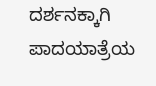ದರ್ಶನಕ್ಕಾಗಿ ಪಾದಯಾತ್ರೆಯ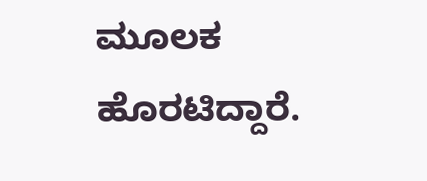ಮೂಲಕ ಹೊರಟಿದ್ದಾರೆ.